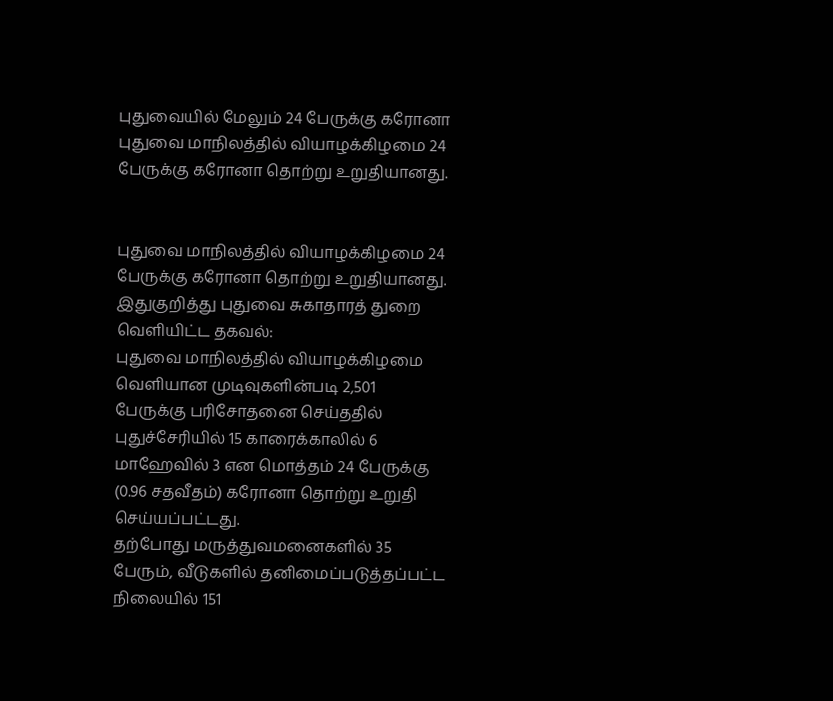புதுவையில் மேலும் 24 பேருக்கு கரோனா
புதுவை மாநிலத்தில் வியாழக்கிழமை 24 பேருக்கு கரோனா தொற்று உறுதியானது.


புதுவை மாநிலத்தில் வியாழக்கிழமை 24 பேருக்கு கரோனா தொற்று உறுதியானது.
இதுகுறித்து புதுவை சுகாதாரத் துறை வெளியிட்ட தகவல்:
புதுவை மாநிலத்தில் வியாழக்கிழமை வெளியான முடிவுகளின்படி 2,501 பேருக்கு பரிசோதனை செய்ததில் புதுச்சேரியில் 15 காரைக்காலில் 6 மாஹேவில் 3 என மொத்தம் 24 பேருக்கு (0.96 சதவீதம்) கரோனா தொற்று உறுதி செய்யப்பட்டது.
தற்போது மருத்துவமனைகளில் 35 பேரும், வீடுகளில் தனிமைப்படுத்தப்பட்ட நிலையில் 151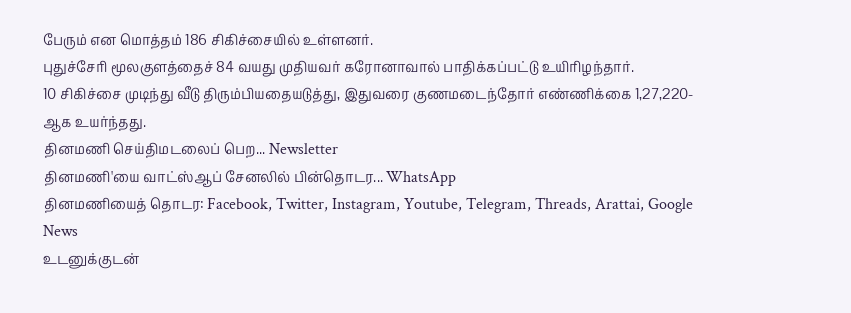பேரும் என மொத்தம் 186 சிகிச்சையில் உள்ளனர்.
புதுச்சேரி மூலகுளத்தைச் 84 வயது முதியவர் கரோனாவால் பாதிக்கப்பட்டு உயிரிழந்தார்.
10 சிகிச்சை முடிந்து வீடு திரும்பியதையடுத்து, இதுவரை குணமடைந்தோர் எண்ணிக்கை 1,27,220-ஆக உயர்ந்தது.
தினமணி செய்திமடலைப் பெற... Newsletter
தினமணி'யை வாட்ஸ்ஆப் சேனலில் பின்தொடர... WhatsApp
தினமணியைத் தொடர: Facebook, Twitter, Instagram, Youtube, Telegram, Threads, Arattai, Google News
உடனுக்குடன்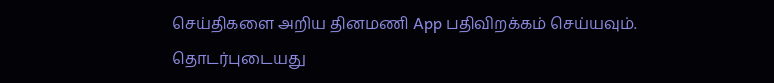செய்திகளை அறிய தினமணி App பதிவிறக்கம் செய்யவும்.
தொடர்புடையது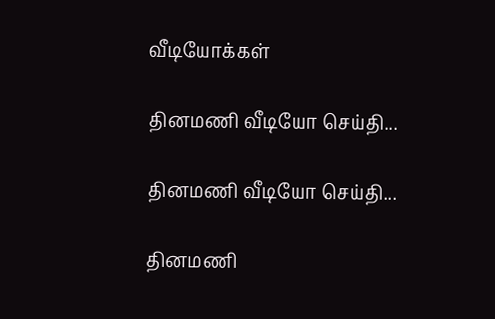வீடியோக்கள்

தினமணி வீடியோ செய்தி...

தினமணி வீடியோ செய்தி...

தினமணி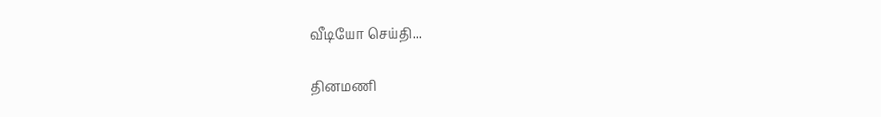வீடியோ செய்தி...

தினமணி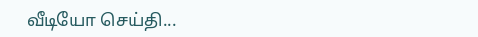வீடியோ செய்தி...